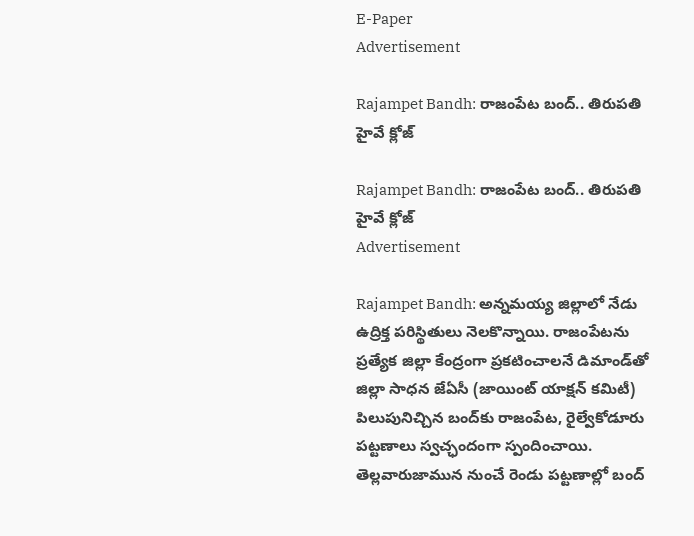E-Paper
Advertisement

Rajampet Bandh: రాజంపేట బంద్‌.. తిరుపతి హైవే క్లోజ్‌

Rajampet Bandh: రాజంపేట బంద్‌.. తిరుపతి హైవే క్లోజ్‌
Advertisement

Rajampet Bandh: అన్నమయ్య జిల్లాలో నేడు ఉద్రిక్త పరిస్థితులు నెలకొన్నాయి. రాజంపేటను ప్రత్యేక జిల్లా కేంద్రంగా ప్రకటించాలనే డిమాండ్‌తో జిల్లా సాధన జేఏసీ (జాయింట్ యాక్షన్ కమిటీ) పిలుపునిచ్చిన బంద్‌కు రాజంపేట, రైల్వేకోడూరు పట్టణాలు స్వచ్ఛందంగా స్పందించాయి. తెల్లవారుజామున నుంచే రెండు పట్టణాల్లో బంద్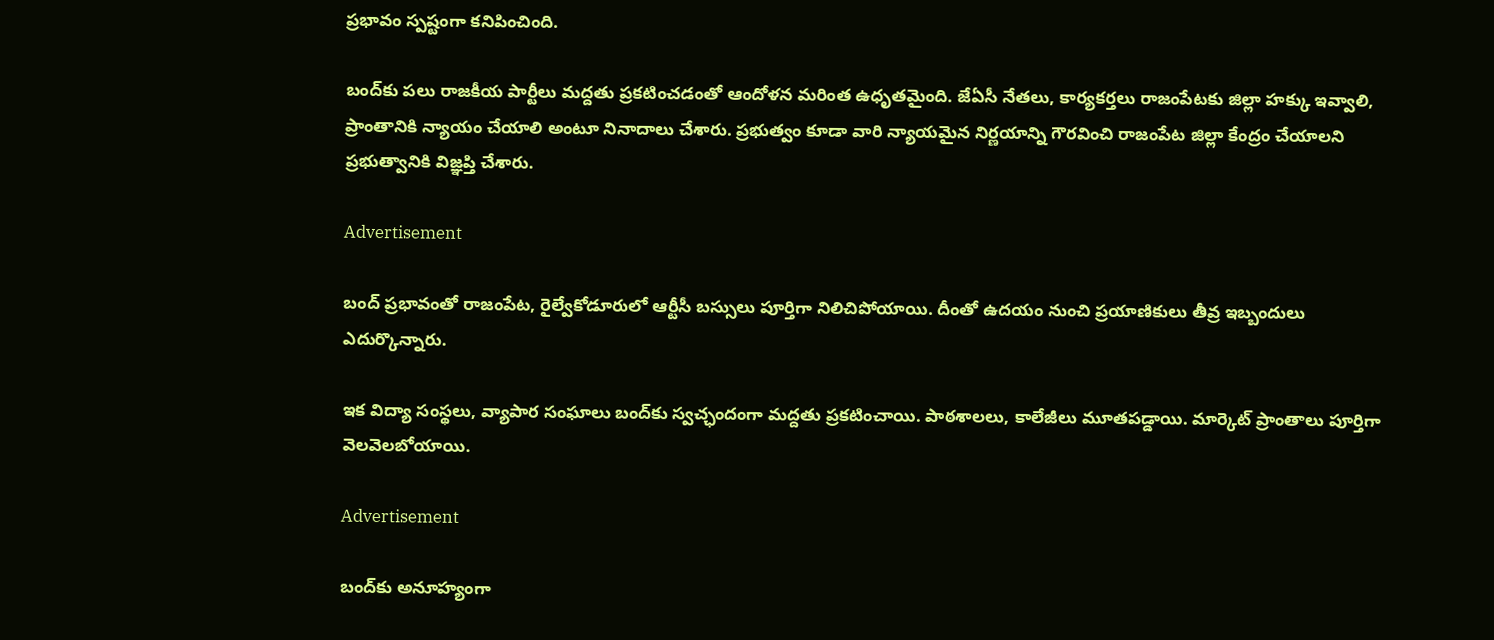ప్రభావం స్పష్టంగా కనిపించింది.

బంద్‌కు పలు రాజకీయ పార్టీలు మద్దతు ప్రకటించడంతో ఆందోళన మరింత ఉధృతమైంది. జేఏసీ నేతలు, కార్యకర్తలు రాజంపేటకు జిల్లా హక్కు ఇవ్వాలి, ప్రాంతానికి న్యాయం చేయాలి అంటూ నినాదాలు చేశారు. ప్రభుత్వం కూడా వారి న్యాయమైన నిర్ణయాన్ని గౌరవించి రాజంపేట జిల్లా కేంద్రం చేయాలని ప్రభుత్వానికి విజ్ఞప్తి చేశారు.

Advertisement

బంద్ ప్రభావంతో రాజంపేట, రైల్వేకోడూరులో ఆర్టీసీ బస్సులు పూర్తిగా నిలిచిపోయాయి. దీంతో ఉదయం నుంచి ప్రయాణికులు తీవ్ర ఇబ్బందులు ఎదుర్కొన్నారు.

ఇక విద్యా సంస్థలు, వ్యాపార సంఘాలు బంద్‌కు స్వచ్ఛందంగా మద్దతు ప్రకటించాయి. పాఠశాలలు, కాలేజీలు మూతపడ్డాయి. మార్కెట్ ప్రాంతాలు పూర్తిగా వెలవెలబోయాయి.

Advertisement

బంద్‌కు అనూహ్యంగా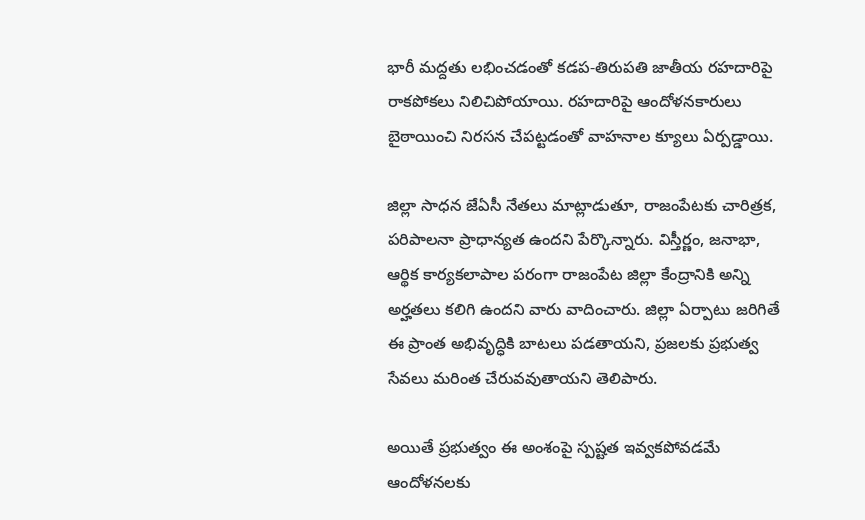భారీ మద్దతు లభించడంతో కడప-తిరుపతి జాతీయ రహదారిపై రాకపోకలు నిలిచిపోయాయి. రహదారిపై ఆందోళనకారులు బైఠాయించి నిరసన చేపట్టడంతో వాహనాల క్యూలు ఏర్పడ్డాయి.

జిల్లా సాధన జేఏసీ నేతలు మాట్లాడుతూ, రాజంపేటకు చారిత్రక, పరిపాలనా ప్రాధాన్యత ఉందని పేర్కొన్నారు. విస్తీర్ణం, జనాభా, ఆర్థిక కార్యకలాపాల పరంగా రాజంపేట జిల్లా కేంద్రానికి అన్ని అర్హతలు కలిగి ఉందని వారు వాదించారు. జిల్లా ఏర్పాటు జరిగితే ఈ ప్రాంత అభివృద్ధికి బాటలు పడతాయని, ప్రజలకు ప్రభుత్వ సేవలు మరింత చేరువవుతాయని తెలిపారు.

అయితే ప్రభుత్వం ఈ అంశంపై స్పష్టత ఇవ్వకపోవడమే ఆందోళనలకు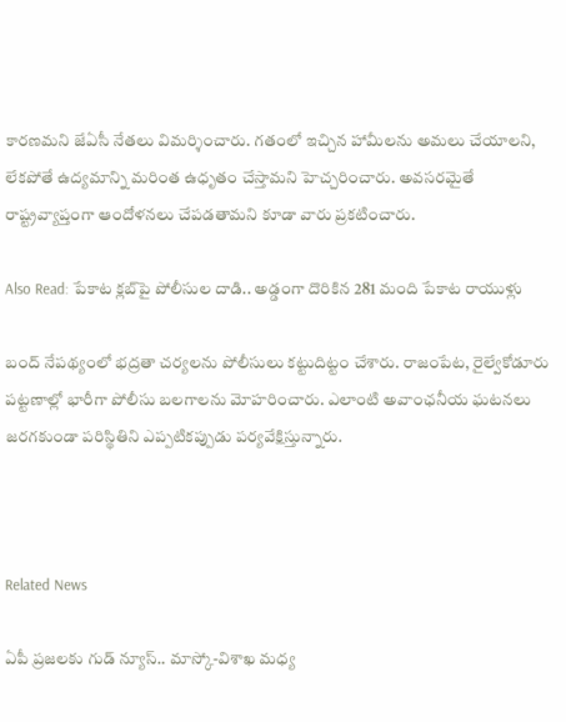కారణమని జేఏసీ నేతలు విమర్శించారు. గతంలో ఇచ్చిన హామీలను అమలు చేయాలని, లేకపోతే ఉద్యమాన్ని మరింత ఉధృతం చేస్తామని హెచ్చరించారు. అవసరమైతే రాష్ట్రవ్యాప్తంగా ఆందోళనలు చేపడతామని కూడా వారు ప్రకటించారు.

Also Read: పేకాట క్లబ్‌పై పోలీసుల దాడి.. అడ్డంగా దొరికిన 281 మంది పేకాట రాయుళ్లు

బంద్ నేపథ్యంలో భద్రతా చర్యలను పోలీసులు కట్టుదిట్టం చేశారు. రాజంపేట, రైల్వేకోడూరు పట్టణాల్లో భారీగా పోలీసు బలగాలను మోహరించారు. ఎలాంటి అవాంఛనీయ ఘటనలు జరగకుండా పరిస్థితిని ఎప్పటికప్పుడు పర్యవేక్షిస్తున్నారు.



Related News

ఏపీ ప్రజలకు గుడ్ న్యూస్.. మాస్కో-విశాఖ మధ్య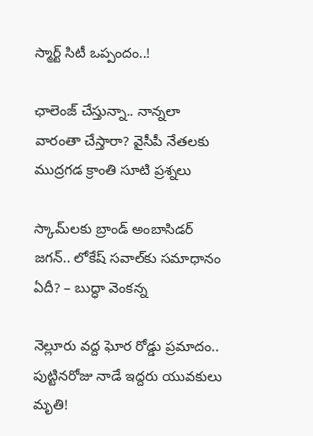స్మార్ట్ సిటీ ఒప్పందం..!

ఛాలెంజ్ చేస్తున్నా.. నాన్నలా వారంతా చేస్తారా? వైసీపీ నేతలకు ముద్రగడ క్రాంతి సూటి ప్రశ్నలు

స్కామ్‌లకు బ్రాండ్ అంబాసిడర్ జగన్.. లోకేష్ సవాల్‌కు సమాధానం ఏదీ? – బుద్ధా వెంకన్న

నెల్లూరు వద్ద ఘోర రోడ్డు ప్రమాదం.. పుట్టినరోజు నాడే ఇద్దరు యువకులు మృతి!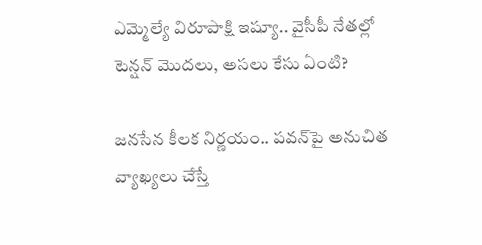ఎమ్మెల్యే విరూపాక్షి ఇష్యూ.. వైసీపీ నేతల్లో టెన్షన్ మొదలు, అసలు కేసు ఏంటి?

జనసేన కీలక నిర్ణయం.. పవన్‌పై అనుచిత వ్యాఖ్యలు చేస్తే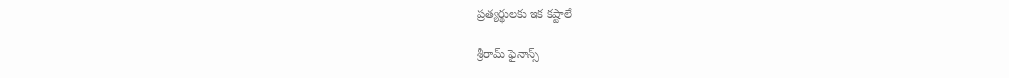ప్రత్యర్థులకు ఇక కష్టాలే

శ్రీరామ్ ఫైనాన్స్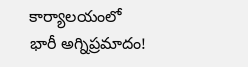కార్యాలయంలో భారీ అగ్నిప్రమాదం!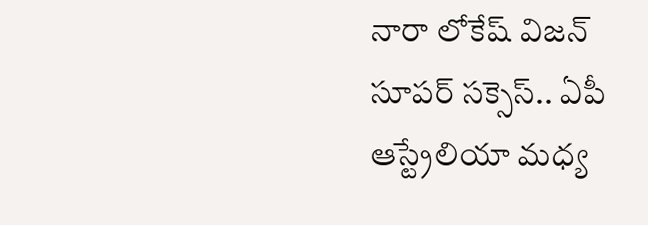నారా లోకేష్ విజన్ సూపర్ సక్సెస్.. ఏపీ ఆస్ట్రేలియా మధ్య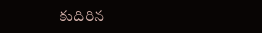కుదిరిన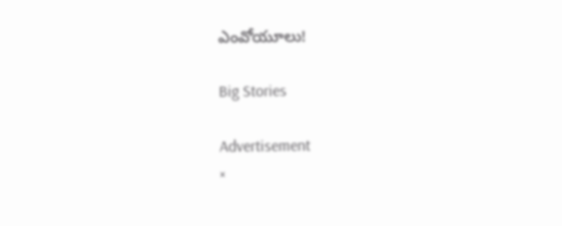ఎంవోయూలు!

Big Stories

Advertisement
×